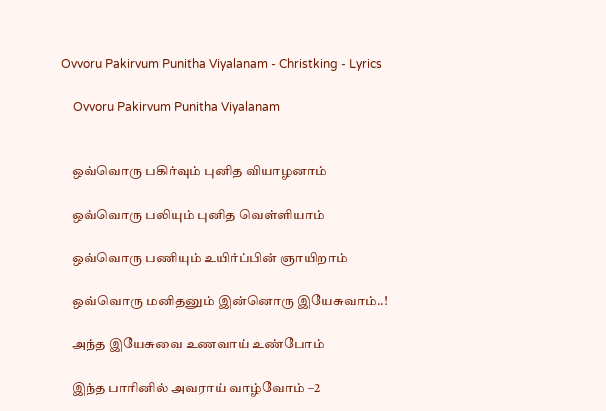Ovvoru Pakirvum Punitha Viyalanam - Christking - Lyrics

    Ovvoru Pakirvum Punitha Viyalanam


    ஒவ்வொரு பகிர்வும் புனித வியாழனாம்

    ஒவ்வொரு பலியும் புனித வெள்ளியாம்

    ஒவ்வொரு பணியும் உயிர்ப்பின் ஞாயிறாம்

    ஒவ்வொரு மனிதனும் இன்னொரு இயேசுவாம்..!

    அந்த இயேசுவை உணவாய் உண்போம்

    இந்த பாரினில் அவராய் வாழ்வோம் –2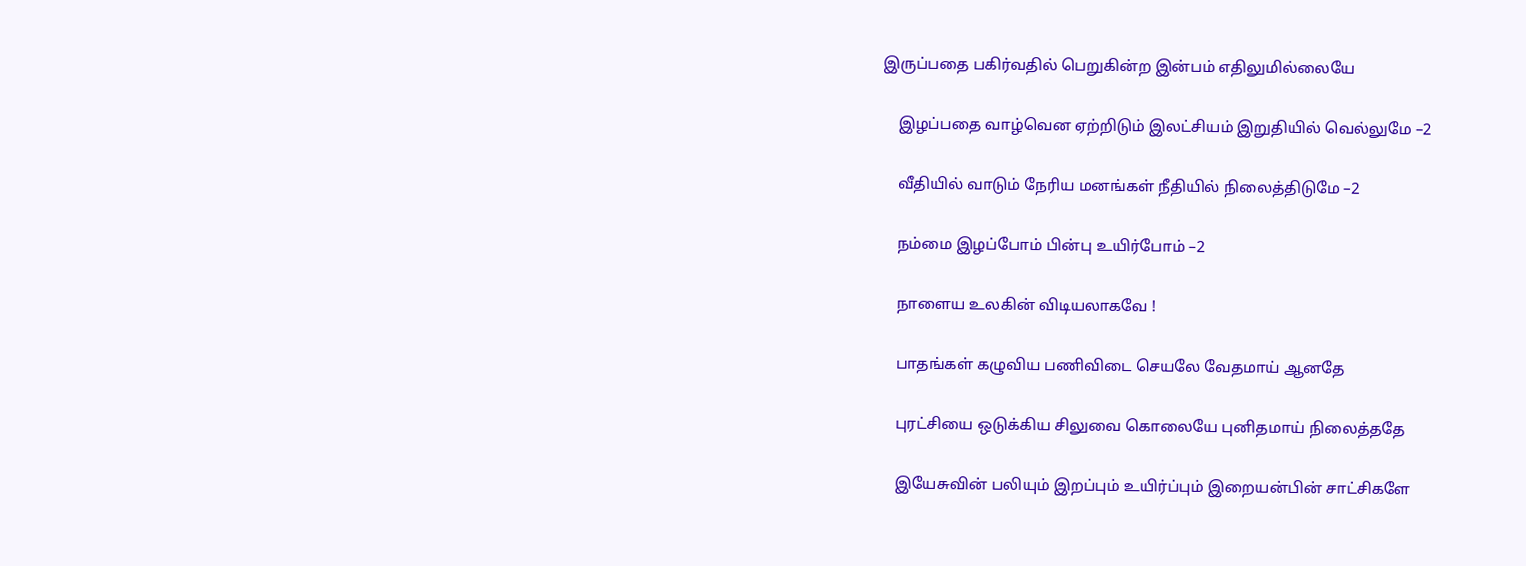இருப்பதை பகிர்வதில் பெறுகின்ற இன்பம் எதிலுமில்லையே

    இழப்பதை வாழ்வென ஏற்றிடும் இலட்சியம் இறுதியில் வெல்லுமே –2

    வீதியில் வாடும் நேரிய மனங்கள் நீதியில் நிலைத்திடுமே –2

    நம்மை இழப்போம் பின்பு உயிர்போம் –2

    நாளைய உலகின் விடியலாகவே !

    பாதங்கள் கழுவிய பணிவிடை செயலே வேதமாய் ஆனதே

    புரட்சியை ஒடுக்கிய சிலுவை கொலையே புனிதமாய் நிலைத்ததே

    இயேசுவின் பலியும் இறப்பும் உயிர்ப்பும் இறையன்பின் சாட்சிகளே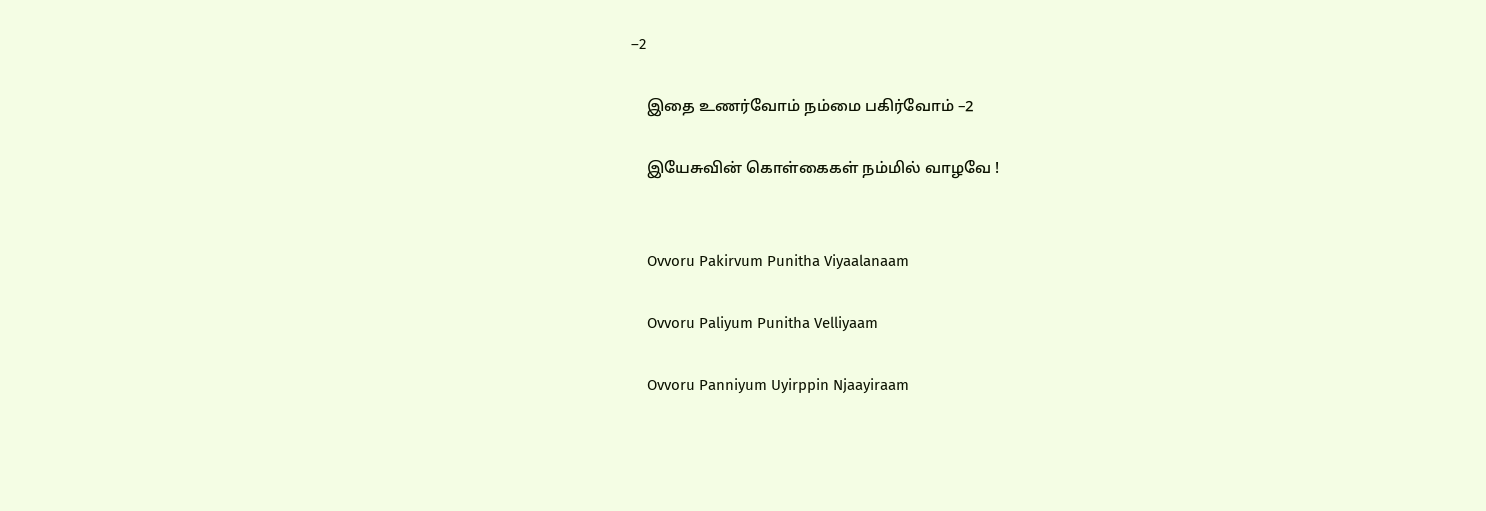–2

    இதை உணர்வோம் நம்மை பகிர்வோம் –2

    இயேசுவின் கொள்கைகள் நம்மில் வாழவே !


    Ovvoru Pakirvum Punitha Viyaalanaam

    Ovvoru Paliyum Punitha Velliyaam

    Ovvoru Panniyum Uyirppin Njaayiraam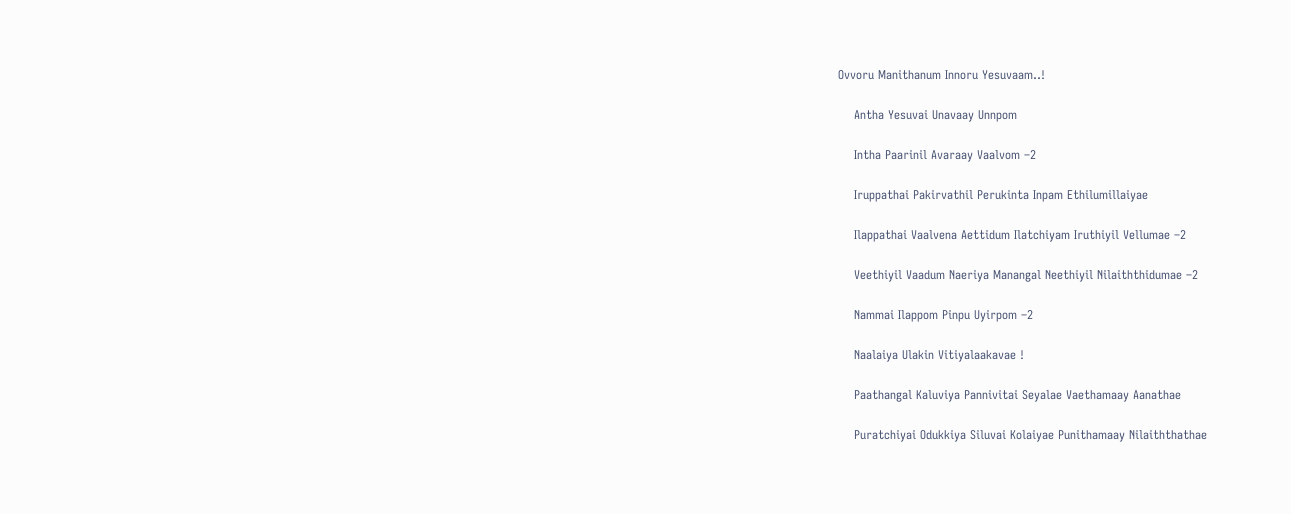Ovvoru Manithanum Innoru Yesuvaam..!

    Antha Yesuvai Unavaay Unnpom

    Intha Paarinil Avaraay Vaalvom –2

    Iruppathai Pakirvathil Perukinta Inpam Ethilumillaiyae

    Ilappathai Vaalvena Aettidum Ilatchiyam Iruthiyil Vellumae –2

    Veethiyil Vaadum Naeriya Manangal Neethiyil Nilaiththidumae –2

    Nammai Ilappom Pinpu Uyirpom –2

    Naalaiya Ulakin Vitiyalaakavae !

    Paathangal Kaluviya Pannivitai Seyalae Vaethamaay Aanathae

    Puratchiyai Odukkiya Siluvai Kolaiyae Punithamaay Nilaiththathae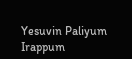Yesuvin Paliyum Irappum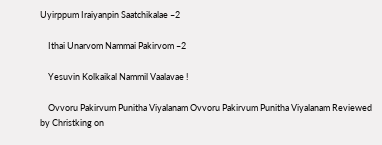Uyirppum Iraiyanpin Saatchikalae –2

    Ithai Unarvom Nammai Pakirvom –2

    Yesuvin Kolkaikal Nammil Vaalavae !

    Ovvoru Pakirvum Punitha Viyalanam Ovvoru Pakirvum Punitha Viyalanam Reviewed by Christking on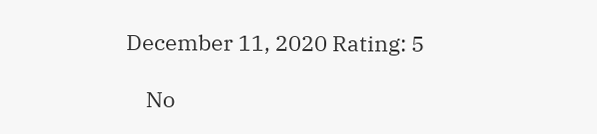December 11, 2020 Rating: 5

    No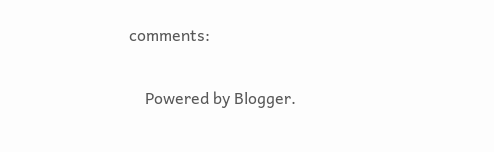comments:

    Powered by Blogger.